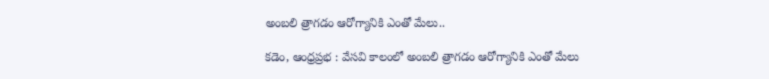అంబలి త్రాగడం ఆరోగ్యానికి ఎంతో మేలు..

కడెం, ఆంధ్రప్రభ : వేసవి కాలంలో అంబలి త్రాగడం ఆరోగ్యానికి ఎంతో మేలు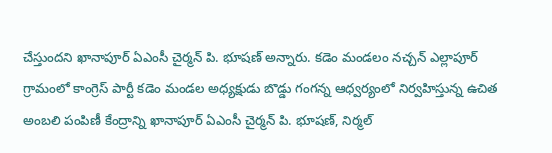చేస్తుందని ఖానాపూర్ ఏఎంసీ చైర్మన్ పి. భూషణ్ అన్నారు. కడెం మండలం నచ్చన్ ఎల్లాపూర్ గ్రామంలో కాంగ్రెస్ పార్టీ కడెం మండల అధ్యక్షుడు బొడ్డు గంగన్న ఆధ్వర్యంలో నిర్వహిస్తున్న ఉచిత అంబలి పంపిణీ కేంద్రాన్ని ఖానాపూర్ ఏఎంసీ చైర్మన్ పి. భూషణ్, నిర్మల్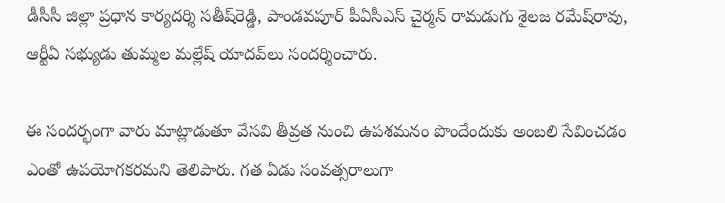డీసీసీ జిల్లా ప్రధాన కార్యదర్శి సతీష్‌రెడ్డి, పాండవపూర్ పీఏసీఎస్ చైర్మన్ రామడుగు శైలజ రమేష్‌రావు, ఆర్టీఏ సభ్యుడు తుమ్మల మల్లేష్ యాదవ్‌లు సందర్శించారు.

ఈ సందర్భంగా వారు మాట్లాడుతూ వేసవి తీవ్రత నుంచి ఉపశమనం పొందేందుకు అంబలి సేవించడం ఎంతో ఉపయోగకరమని తెలిపారు. గత ఏడు సంవత్సరాలుగా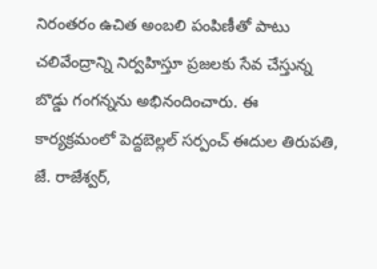నిరంతరం ఉచిత అంబలి పంపిణీతో పాటు చలివేంద్రాన్ని నిర్వహిస్తూ ప్రజలకు సేవ చేస్తున్న బొడ్డు గంగన్నను అభినందించారు. ఈ కార్యక్రమంలో పెద్దబెల్లల్ సర్పంచ్ ఈదుల తిరుపతి, జే. రాజేశ్వర్,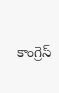కాంగ్రెస్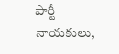పార్టీ నాయకులు,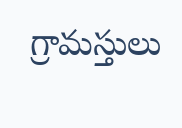గ్రామస్తులు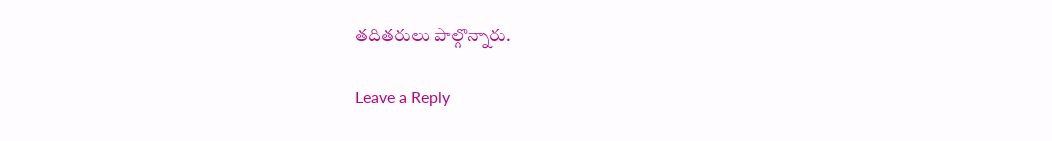తదితరులు పాల్గొన్నారు.

Leave a Reply